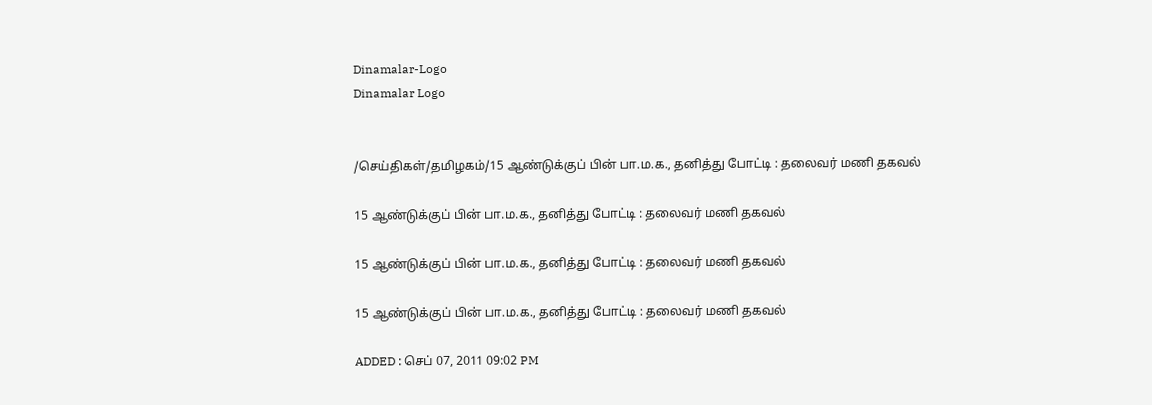Dinamalar-Logo
Dinamalar Logo


/செய்திகள்/தமிழகம்/15 ஆண்டுக்குப் பின் பா.ம.க., தனித்து போட்டி : தலைவர் மணி தகவல்

15 ஆண்டுக்குப் பின் பா.ம.க., தனித்து போட்டி : தலைவர் மணி தகவல்

15 ஆண்டுக்குப் பின் பா.ம.க., தனித்து போட்டி : தலைவர் மணி தகவல்

15 ஆண்டுக்குப் பின் பா.ம.க., தனித்து போட்டி : தலைவர் மணி தகவல்

ADDED : செப் 07, 2011 09:02 PM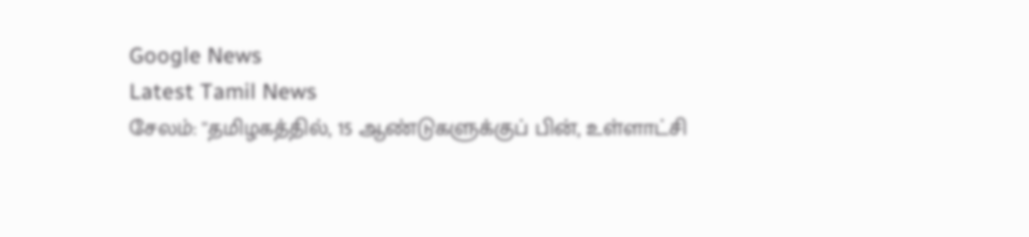Google News
Latest Tamil News
சேலம்: ''தமிழகத்தில், 15 ஆண்டுகளுக்குப் பின், உள்ளாட்சி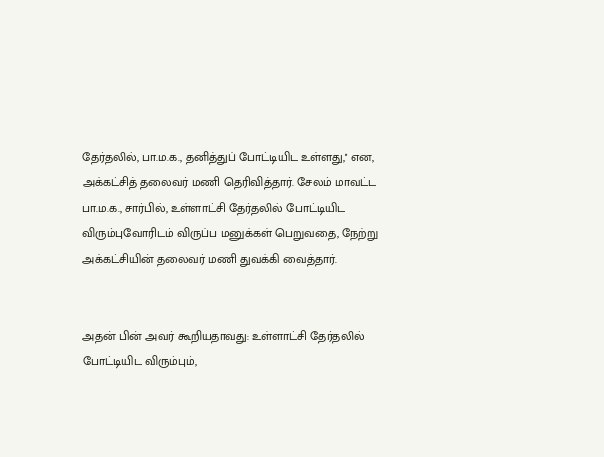தேர்தலில், பா.ம.க., தனித்துப் போட்டியிட உள்ளது,'' என, அக்கட்சித் தலைவர் மணி தெரிவித்தார். சேலம் மாவட்ட பா.ம.க., சார்பில், உள்ளாட்சி தேர்தலில் போட்டியிட விரும்புவோரிடம் விருப்ப மனுக்கள் பெறுவதை, நேற்று அக்கட்சியின் தலைவர் மணி துவக்கி வைத்தார்.


அதன் பின் அவர் கூறியதாவது: உள்ளாட்சி தேர்தலில் போட்டியிட விரும்பும்,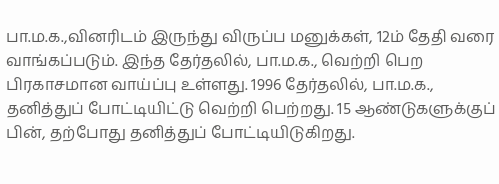பா.ம.க.,வினரிடம் இருந்து விருப்ப மனுக்கள், 12ம் தேதி வரை வாங்கப்படும். இந்த தேர்தலில், பா.ம.க., வெற்றி பெற பிரகாசமான வாய்ப்பு உள்ளது. 1996 தேர்தலில், பா.ம.க., தனித்துப் போட்டியிட்டு வெற்றி பெற்றது. 15 ஆண்டுகளுக்குப் பின், தற்போது தனித்துப் போட்டியிடுகிறது.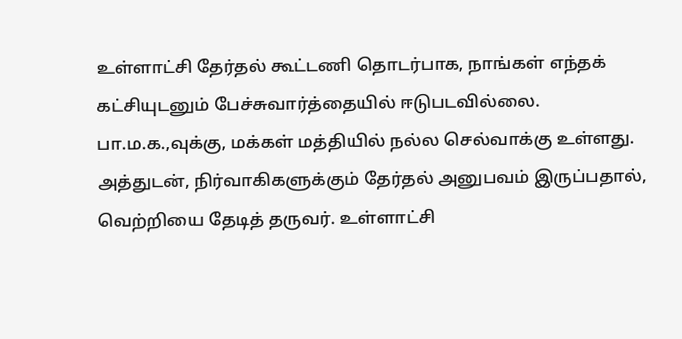உள்ளாட்சி தேர்தல் கூட்டணி தொடர்பாக, நாங்கள் எந்தக் கட்சியுடனும் பேச்சுவார்த்தையில் ஈடுபடவில்லை. பா.ம.க.,வுக்கு, மக்கள் மத்தியில் நல்ல செல்வாக்கு உள்ளது. அத்துடன், நிர்வாகிகளுக்கும் தேர்தல் அனுபவம் இருப்பதால், வெற்றியை தேடித் தருவர். உள்ளாட்சி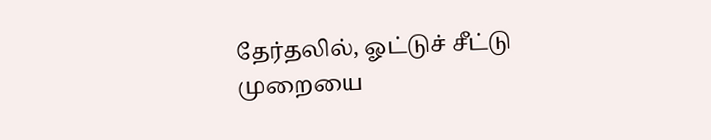தேர்தலில், ஓட்டுச் சீட்டு முறையை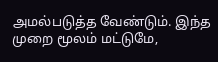அமல்படுத்த வேண்டும். இந்த முறை மூலம் மட்டுமே,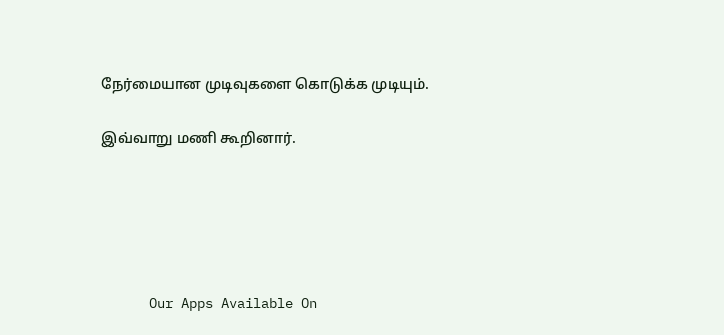நேர்மையான முடிவுகளை கொடுக்க முடியும்.

இவ்வாறு மணி கூறினார்.





      Our Apps Available On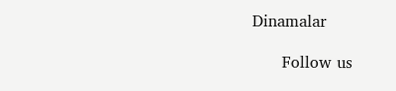Dinamalar

      Follow us